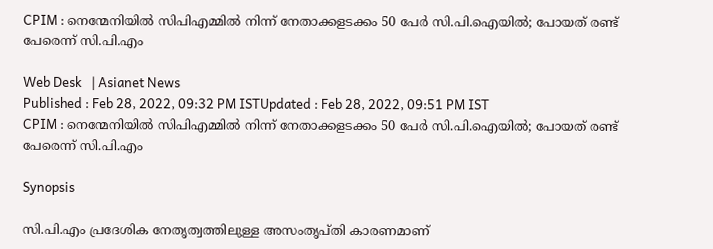CPIM : നെന്മേനിയില്‍ സിപിഎമ്മില്‍ നിന്ന് നേതാക്കളടക്കം 50 പേര്‍ സി.പി.ഐയില്‍; പോയത് രണ്ട് പേരെന്ന് സി.പി.എം

Web Desk   | Asianet News
Published : Feb 28, 2022, 09:32 PM ISTUpdated : Feb 28, 2022, 09:51 PM IST
CPIM : നെന്മേനിയില്‍ സിപിഎമ്മില്‍ നിന്ന് നേതാക്കളടക്കം 50 പേര്‍ സി.പി.ഐയില്‍; പോയത് രണ്ട് പേരെന്ന് സി.പി.എം

Synopsis

സി.പി.എം പ്രദേശിക നേതൃത്വത്തിലുള്ള അസംതൃപ്തി കാരണമാണ്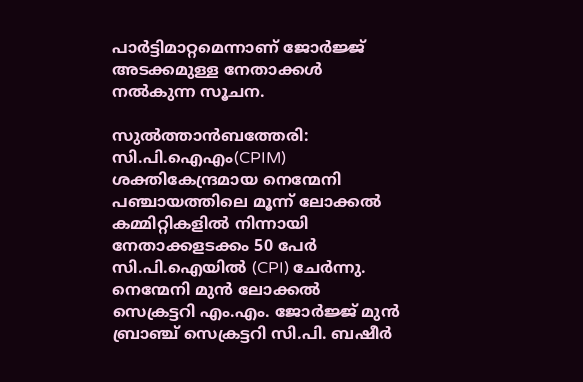പാര്‍ട്ടിമാറ്റമെന്നാണ് ജോര്‍ജ്ജ് അടക്കമുള്ള നേതാക്കള്‍ നല്‍കുന്ന സൂചന.

സുല്‍ത്താന്‍ബത്തേരി: സി.പി.ഐഎം(CPIM) ശക്തികേന്ദ്രമായ നെന്മേനി പഞ്ചായത്തിലെ മൂന്ന് ലോക്കല്‍ കമ്മിറ്റികളില്‍ നിന്നായി നേതാക്കളടക്കം 50 പേര്‍ സി.പി.ഐയില്‍ (CPI) ചേര്‍ന്നു. നെന്മേനി മുന്‍ ലോക്കല്‍ സെക്രട്ടറി എം.എം. ജോര്‍ജ്ജ് മുന്‍ ബ്രാഞ്ച് സെക്രട്ടറി സി.പി. ബഷീര്‍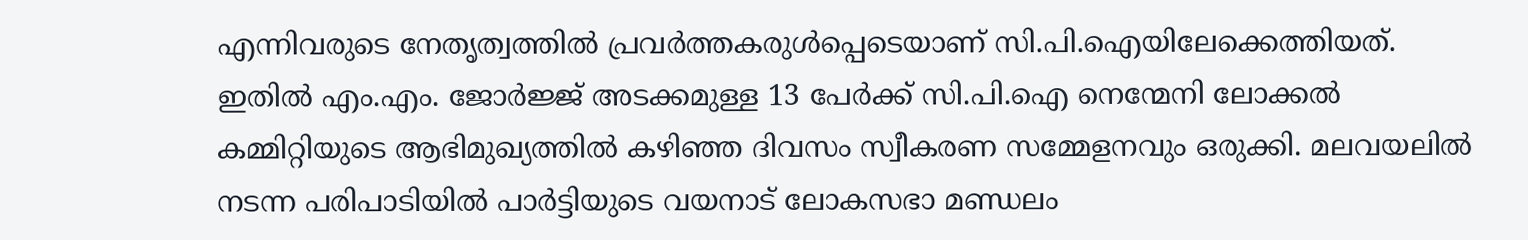എന്നിവരുടെ നേതൃത്വത്തില്‍ പ്രവര്‍ത്തകരുള്‍പ്പെടെയാണ് സി.പി.ഐയിലേക്കെത്തിയത്. ഇതില്‍ എം.എം. ജോര്‍ജ്ജ് അടക്കമുള്ള 13 പേര്‍ക്ക് സി.പി.ഐ നെന്മേനി ലോക്കല്‍ കമ്മിറ്റിയുടെ ആഭിമുഖ്യത്തില്‍ കഴിഞ്ഞ ദിവസം സ്വീകരണ സമ്മേളനവും ഒരുക്കി. മലവയലില്‍ നടന്ന പരിപാടിയില്‍ പാര്‍ട്ടിയുടെ വയനാട് ലോകസഭാ മണ്ഡലം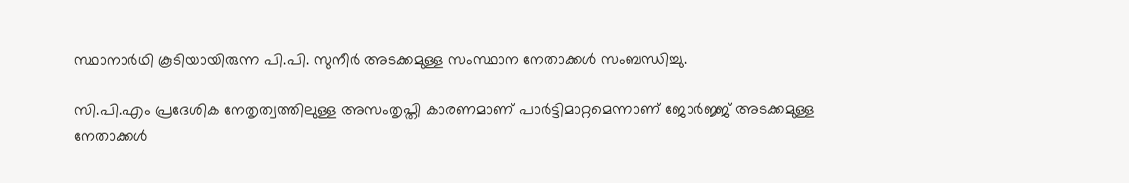സ്ഥാനാര്‍ഥി കൂടിയായിരുന്ന പി.പി. സുനീര്‍ അടക്കമുള്ള സംസ്ഥാന നേതാക്കള്‍ സംബന്ധിച്ചു.

സി.പി.എം പ്രദേശിക നേതൃത്വത്തിലുള്ള അസംതൃപ്തി കാരണമാണ് പാര്‍ട്ടിമാറ്റമെന്നാണ് ജോര്‍ജ്ജ് അടക്കമുള്ള നേതാക്കള്‍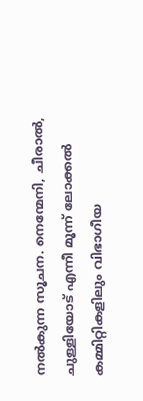നല്‍കുന്ന സൂചന. നെന്മേനി, ചീരാല്‍, ചുള്ളിയോട് എന്നീ മൂന്ന് ലോക്കല്‍ കമ്മിറ്റികളിലും വിഭാഗീയ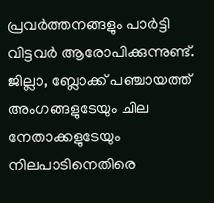പ്രവര്‍ത്തനങ്ങളും പാര്‍ട്ടി വിട്ടവര്‍ ആരോപിക്കുന്നുണ്ട്. ജില്ലാ, ബ്ലോക്ക് പഞ്ചായത്ത് അംഗങ്ങളുടേയും ചില നേതാക്കളുടേയും നിലപാടിനെതിരെ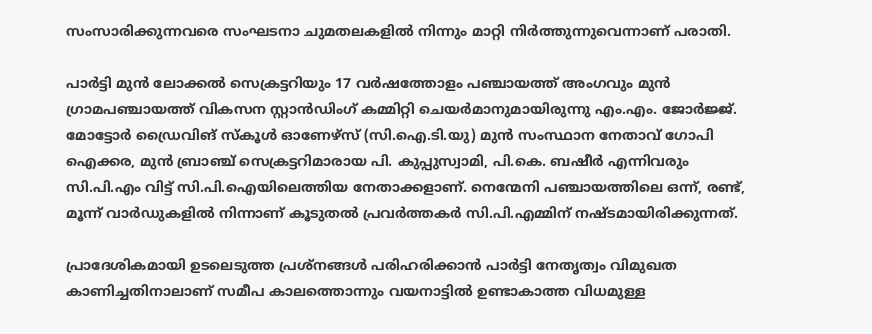സംസാരിക്കുന്നവരെ സംഘടനാ ചുമതലകളില്‍ നിന്നും മാറ്റി നിര്‍ത്തുന്നുവെന്നാണ് പരാതി.

പാര്‍ട്ടി മുന്‍ ലോക്കല്‍ സെക്രട്ടറിയും 17 വര്‍ഷത്തോളം പഞ്ചായത്ത് അംഗവും മുന്‍ ഗ്രാമപഞ്ചായത്ത് വികസന സ്റ്റാന്‍ഡിംഗ് കമ്മിറ്റി ചെയര്‍മാനുമായിരുന്നു എം.എം. ജോര്‍ജ്ജ്. മോട്ടോര്‍ ഡ്രൈവിങ് സ്‌കൂള്‍ ഓണേഴ്‌സ് (സി.ഐ.ടി.യു) മുന്‍ സംസ്ഥാന നേതാവ് ഗോപി ഐക്കര, മുന്‍ ബ്രാഞ്ച് സെക്രട്ടറിമാരായ പി. കുപ്പുസ്വാമി, പി.കെ. ബഷീര്‍ എന്നിവരും സി.പി.എം വിട്ട് സി.പി.ഐയിലെത്തിയ നേതാക്കളാണ്. നെന്മേനി പഞ്ചായത്തിലെ ഒന്ന്, രണ്ട്, മൂന്ന് വാര്‍ഡുകളില്‍ നിന്നാണ് കൂടുതല്‍ പ്രവര്‍ത്തകര്‍ സി.പി.എമ്മിന് നഷ്ടമായിരിക്കുന്നത്.

പ്രാദേശികമായി ഉടലെടുത്ത പ്രശ്‌നങ്ങള്‍ പരിഹരിക്കാന്‍ പാര്‍ട്ടി നേതൃത്വം വിമുഖത കാണിച്ചതിനാലാണ് സമീപ കാലത്തൊന്നും വയനാട്ടില്‍ ഉണ്ടാകാത്ത വിധമുള്ള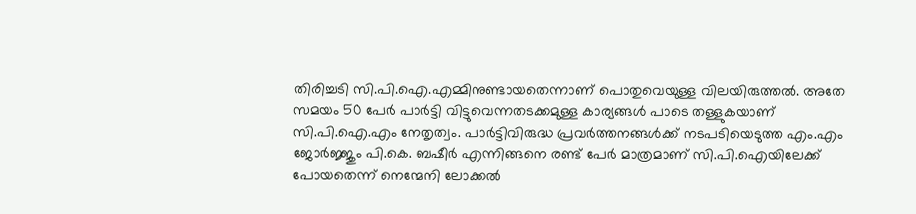തിരിച്ചടി സി.പി.ഐ.എമ്മിനുണ്ടായതെന്നാണ് പൊതുവെയുള്ള വിലയിരുത്തല്‍. അതേ സമയം 50 പേര്‍ പാര്‍ട്ടി വിട്ടുവെന്നതടക്കമുള്ള കാര്യങ്ങള്‍ പാടെ തള്ളുകയാണ് സി.പി.ഐ.എം നേതൃത്വം. പാര്‍ട്ടിവിരുദ്ധ പ്രവര്‍ത്തനങ്ങള്‍ക്ക് നടപടിയെടുത്ത എം.എം ജോര്‍ജ്ജും പി.കെ. ബഷീര്‍ എന്നിങ്ങനെ രണ്ട് പേര്‍ മാത്രമാണ് സി.പി.ഐയിലേക്ക് പോയതെന്ന് നെന്മേനി ലോക്കല്‍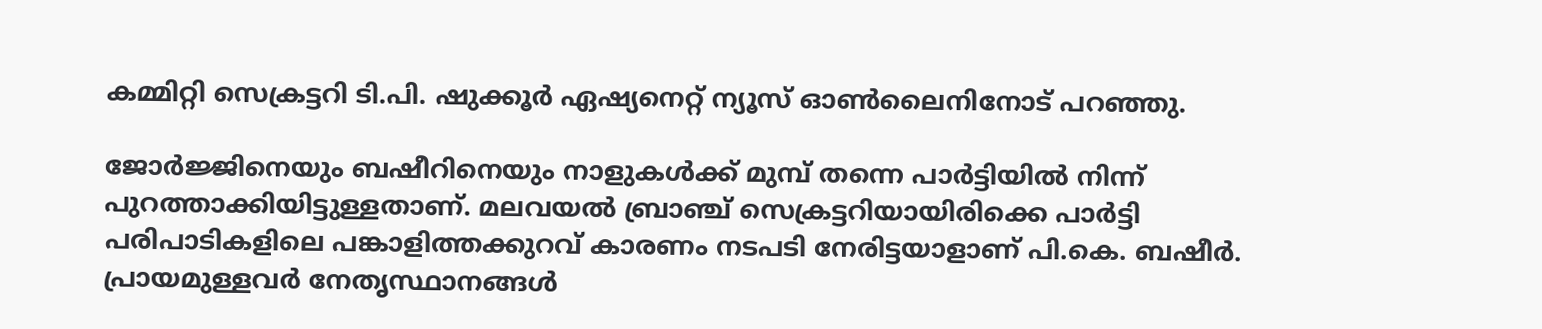കമ്മിറ്റി സെക്രട്ടറി ടി.പി. ഷുക്കൂര്‍ ഏഷ്യനെറ്റ് ന്യൂസ് ഓണ്‍ലൈനിനോട് പറഞ്ഞു.

ജോര്‍ജ്ജിനെയും ബഷീറിനെയും നാളുകള്‍ക്ക് മുമ്പ് തന്നെ പാര്‍ട്ടിയില്‍ നിന്ന് പുറത്താക്കിയിട്ടുള്ളതാണ്. മലവയല്‍ ബ്രാഞ്ച് സെക്രട്ടറിയായിരിക്കെ പാര്‍ട്ടി പരിപാടികളിലെ പങ്കാളിത്തക്കുറവ് കാരണം നടപടി നേരിട്ടയാളാണ് പി.കെ. ബഷീര്‍. പ്രായമുള്ളവര്‍ നേതൃസ്ഥാനങ്ങള്‍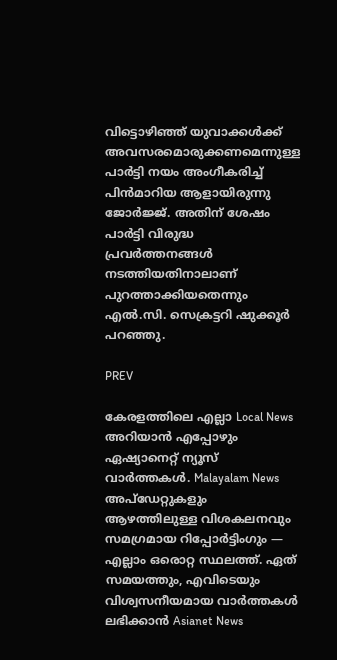വിട്ടൊഴിഞ്ഞ് യുവാക്കള്‍ക്ക് അവസരമൊരുക്കണമെന്നുള്ള പാര്‍ട്ടി നയം അംഗീകരിച്ച് പിന്‍മാറിയ ആളായിരുന്നു ജോര്‍ജ്ജ്. അതിന് ശേഷം പാര്‍ട്ടി വിരുദ്ധ പ്രവര്‍ത്തനങ്ങള്‍ നടത്തിയതിനാലാണ് പുറത്താക്കിയതെന്നും എല്‍.സി. സെക്രട്ടറി ഷുക്കൂര്‍ പറഞ്ഞു.

PREV

കേരളത്തിലെ എല്ലാ Local News അറിയാൻ എപ്പോഴും ഏഷ്യാനെറ്റ് ന്യൂസ് വാർത്തകൾ. Malayalam News  അപ്‌ഡേറ്റുകളും ആഴത്തിലുള്ള വിശകലനവും സമഗ്രമായ റിപ്പോർട്ടിംഗും — എല്ലാം ഒരൊറ്റ സ്ഥലത്ത്. ഏത് സമയത്തും, എവിടെയും വിശ്വസനീയമായ വാർത്തകൾ ലഭിക്കാൻ Asianet News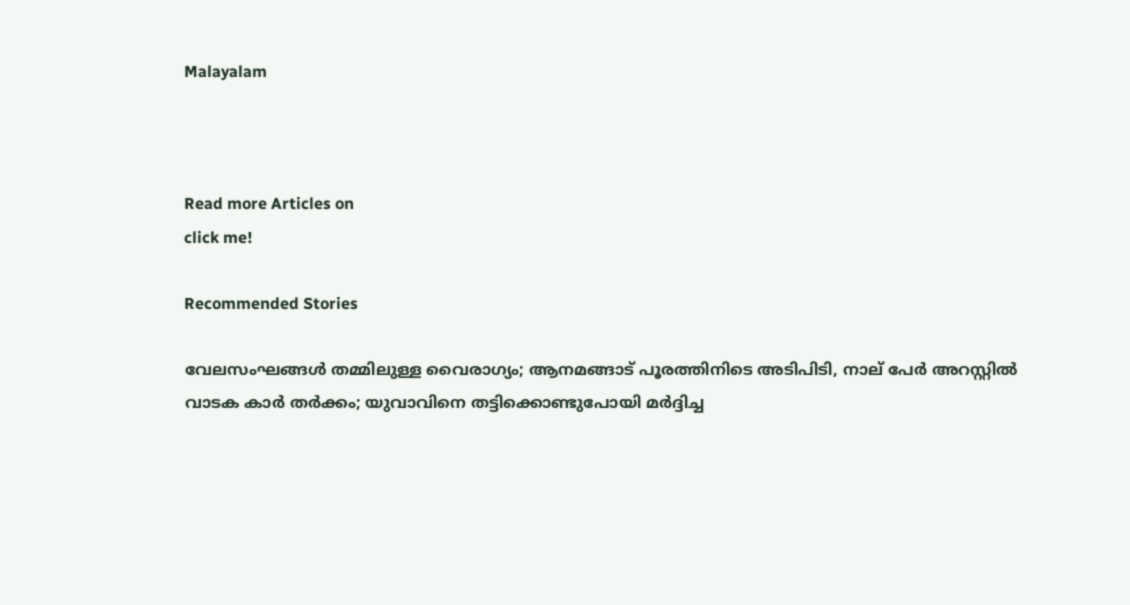Malayalam



Read more Articles on
click me!

Recommended Stories

വേലസംഘങ്ങൾ തമ്മിലുള്ള വൈരാഗ്യം; ആനമങ്ങാട് പൂരത്തിനിടെ അടിപിടി, നാല് പേര്‍ അറസ്റ്റില്‍
വാടക കാർ തർക്കം; യുവാവിനെ തട്ടിക്കൊണ്ടുപോയി മർദ്ദിച്ച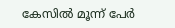കേസിൽ മൂന്ന് പേർ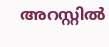അറസ്റ്റിൽ